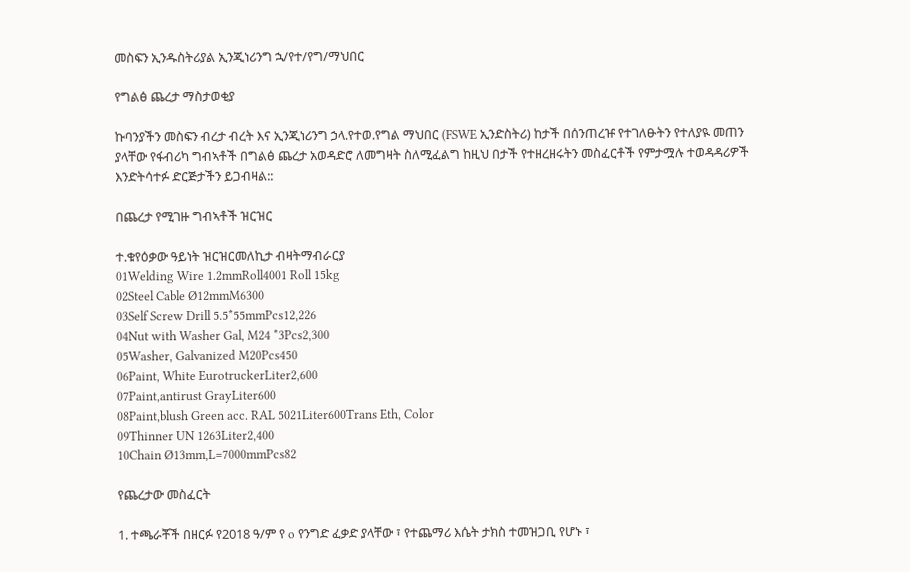መስፍን ኢንዱስትሪያል ኢንጂነሪንግ ኋ/የተ/የግ/ማህበር

የግልፅ ጨረታ ማስታወቂያ

ኩባንያችን መስፍን ብረታ ብረት እና ኢንጂነሪንግ ኃላ.የተወ.የግል ማህበር (FSWE ኢንድስትሪ) ከታች በሰንጠረዡ የተገለፁትን የተለያዪ መጠን ያላቸው የፋብሪካ ግብኣቶች በግልፅ ጨረታ አወዳድሮ ለመግዛት ስለሚፈልግ ከዚህ በታች የተዘረዘሩትን መስፈርቶች የምታሟሉ ተወዳዳሪዎች እንድትሳተፉ ድርጅታችን ይጋብዛል::

በጨረታ የሚገዙ ግብኣቶች ዝርዝር

ተ.ቁየዕቃው ዓይነት ዝርዝርመለኪታ ብዛትማብራርያ
01Welding Wire 1.2mmRoll4001 Roll 15kg
02Steel Cable Ø12mmM6300
03Self Screw Drill 5.5*55mmPcs12,226
04Nut with Washer Gal, M24 *3Pcs2,300
05Washer, Galvanized M20Pcs450
06Paint, White EurotruckerLiter2,600
07Paint,antirust GrayLiter600
08Paint,blush Green acc. RAL 5021Liter600Trans Eth, Color
09Thinner UN 1263Liter2,400
10Chain Ø13mm,L=7000mmPcs82

የጨረታው መስፈርት

1. ተጫራቾች በዘርፉ የ2018 ዓ/ም የ o የንግድ ፈቃድ ያላቸው ፣ የተጨማሪ እሴት ታክስ ተመዝጋቢ የሆኑ ፣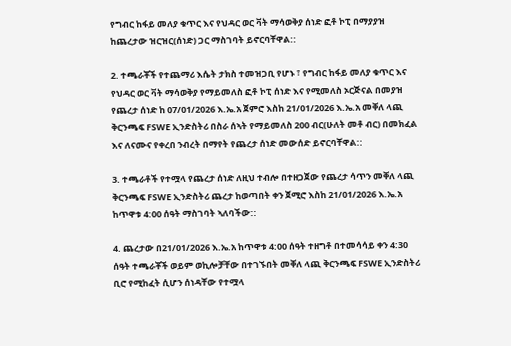የግብር ከፋይ መለያ ቁጥር እና የህዳር ወር ቫት ማሳወቅያ ሰነድ ፎቶ ኮፒ በማያያዝ ከጨረታው ዝርዝር(ሰነድ) ጋር ማስገባት ይኖርባቸዋል::

2. ተጫራቾች የተጨማሪ እሴት ታክስ ተመዝጋቢ የሆኑ ፣ የግብር ከፋይ መለያ ቁጥር እና የህዳር ወር ቫት ማሳወቅያ የማይመለስ ፎቶ ኮፒ ሰነድ እና የሚመለስ ኦርጅናል በመያዝ የጨረታ ሰነድ ከ 07/01/2026 እ.ኤ.አ ጀምሮ እስከ 21/01/2026 እ.ኤ.አ መቐለ ላጪ ቅርንጫፍ FSWE ኢንድስትሪ በስራ ሰኣት የማይመለስ 200 ብር(ሁለት መቶ ብር) በመክፈል እና ለናሙና የቀረበ ንብረት በማየት የጨረታ ሰነድ መውሰድ ይኖርባቸዋል::

3. ተጫራቶች የተሟላ የጨረታ ሰነድ ለዚህ ተብሎ በተዘጋጀው የጨረታ ሳጥን መቐለ ላጪ ቅርንጫፍ FSWE ኢንድስትሪ ጨረታ ከወጣበት ቀን ጀሚሮ እስከ 21/01/2026 እ.ኤ.አ ከጥዋቱ 4:00 ሰዓት ማስገባት ኣለባችው::

4. ጨረታው በ21/01/2026 እ.ኤ.አ ከጥዋቱ 4:00 ሰዓት ተዘግቶ በተመሳሳይ ቀን 4:30 ሰዓት ተጫራቾች ወይም ወኪሎቻቸው በተገኙበት መቐለ ላጪ ቅርንጫፍ FSWE ኢንድስትሪ ቢሮ የሚከፈት ሲሆን ሰነዳቸው የተሟላ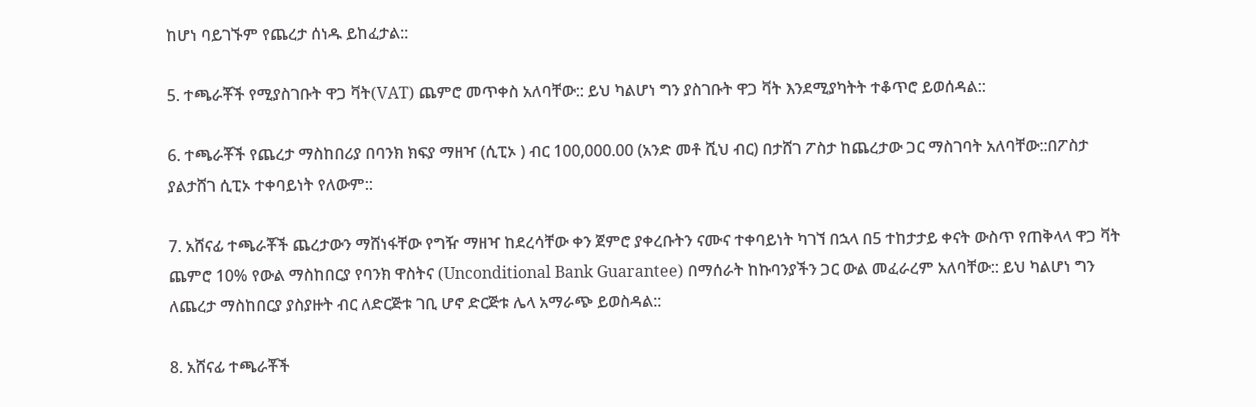ከሆነ ባይገኙም የጨረታ ሰነዱ ይከፈታል::

5. ተጫራቾች የሚያስገቡት ዋጋ ቫት(VAT) ጨምሮ መጥቀስ አለባቸው:: ይህ ካልሆነ ግን ያስገቡት ዋጋ ቫት እንደሚያካትት ተቆጥሮ ይወሰዳል::

6. ተጫራቾች የጨረታ ማስከበሪያ በባንክ ክፍያ ማዘዣ (ሲፒኦ ) ብር 100,000.00 (አንድ መቶ ሺህ ብር) በታሸገ ፖስታ ከጨረታው ጋር ማስገባት አለባቸው::በፖስታ ያልታሸገ ሲፒኦ ተቀባይነት የለውም::

7. አሸናፊ ተጫራቾች ጨረታውን ማሸነፋቸው የግዥ ማዘዣ ከደረሳቸው ቀን ጀምሮ ያቀረቡትን ናሙና ተቀባይነት ካገኘ በኋላ በ5 ተከታታይ ቀናት ውስጥ የጠቅላላ ዋጋ ቫት ጨምሮ 10% የውል ማስከበርያ የባንክ ዋስትና (Unconditional Bank Guarantee) በማሰራት ከኩባንያችን ጋር ውል መፈራረም አለባቸው:: ይህ ካልሆነ ግን ለጨረታ ማስከበርያ ያስያዙት ብር ለድርጅቱ ገቢ ሆኖ ድርጅቱ ሌላ አማራጭ ይወስዳል::

8. አሸናፊ ተጫራቾች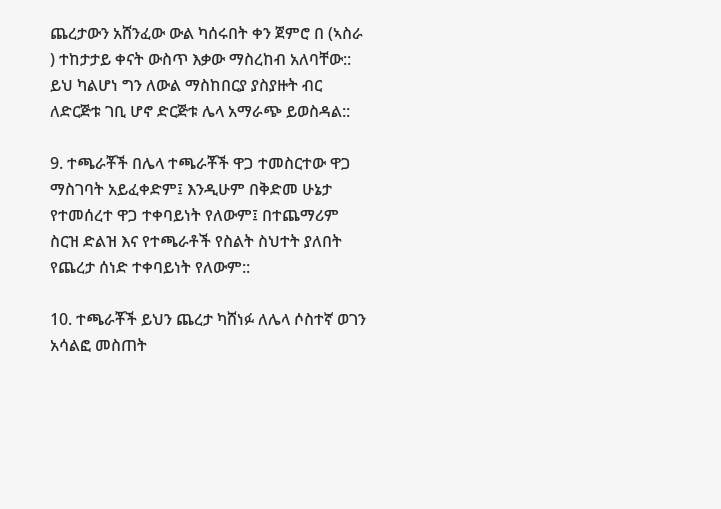ጨረታውን አሸንፈው ውል ካሰሩበት ቀን ጀምሮ በ (ኣስራ ) ተከታታይ ቀናት ውስጥ እቃው ማስረከብ አለባቸው:: ይህ ካልሆነ ግን ለውል ማስከበርያ ያስያዙት ብር ለድርጅቱ ገቢ ሆኖ ድርጅቱ ሌላ አማራጭ ይወስዳል::

9. ተጫራቾች በሌላ ተጫራቾች ዋጋ ተመስርተው ዋጋ ማስገባት አይፈቀድም፤ እንዲሁም በቅድመ ሁኔታ የተመሰረተ ዋጋ ተቀባይነት የለውም፤ በተጨማሪም ስርዝ ድልዝ እና የተጫራቶች የስልት ስህተት ያለበት የጨረታ ሰነድ ተቀባይነት የለውም::

10. ተጫራቾች ይህን ጨረታ ካሸነፉ ለሌላ ሶስተኛ ወገን አሳልፎ መስጠት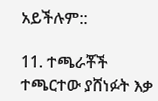አይችሉም::

11. ተጫራቾች ተጫርተው ያሸነፉት እቃ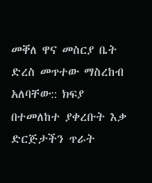መቐለ ዋና መስርያ ቤት ድረስ መጥተው ማስረከብ አለባቸው:: ክፍያ በተመለከተ ያቀረቡት እቃ ድርጅታችን ጥራት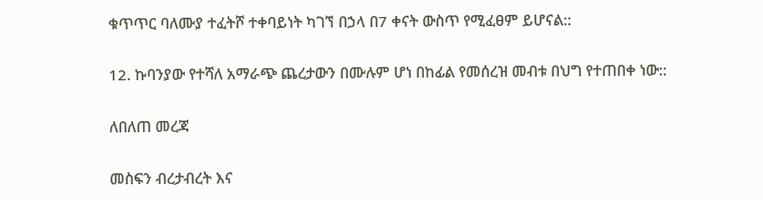ቁጥጥር ባለሙያ ተፈትሾ ተቀባይነት ካገኘ በኃላ በ7 ቀናት ውስጥ የሚፈፀም ይሆናል::

12. ኩባንያው የተሻለ አማራጭ ጨረታውን በሙሉም ሆነ በከፊል የመሰረዝ መብቱ በህግ የተጠበቀ ነው::

ለበለጠ መረጃ

መስፍን ብረታብረት እና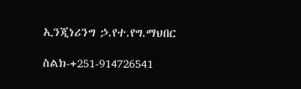ኢንጂነሪንግ ኃ.የተ.የግ.ማህበር

ስልክ-+251-914726541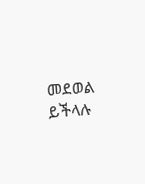መደወል ይችላሉ